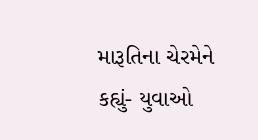મારૂતિના ચેરમેને કહ્યું- યુવાઓ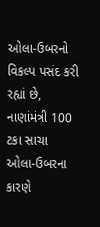ઓલા-ઉબરનો વિકલ્પ પસંદ કરી રહ્યાં છે, નાણાંમંત્રી 100 ટકા સાચા
ઓલા-ઉબરના કારણે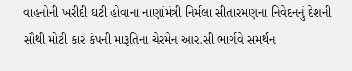વાહનોની ખરીદી ઘટી હોવાના નાણાંમંત્રી નિર્મલા સીતારમણના નિવેદનનું દેશની સૌથી મોટી કાર કંપની મારૂતિના ચેરમેન આર.સી ભાર્ગવે સમર્થન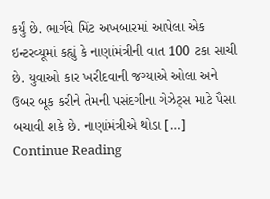કર્યું છે. ભાર્ગવે મિંટ અખબારમાં આપેલા એક ઇન્ટરવ્યૂમાં કહ્યું કે નાણાંમંત્રીની વાત 100 ટકા સાચી છે. યુવાઓ કાર ખરીદવાની જગ્યાએ ઓલા અને ઉબર બૂક કરીને તેમની પસંદગીના ગેઝેટ્સ માટે પૈસા બચાવી શકે છે. નાણાંમંત્રીએ થોડા […]
Continue Reading